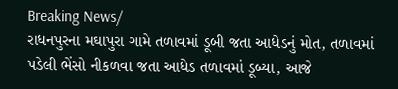Breaking News/
રાધનપુરના મઘાપુરા ગામે તળાવમાં ડૂબી જતા આધેડનું મોત, તળાવમાં પડેલી ભેંસો નીકળવા જતા આધેડ તળાવમાં ડૂબ્યા, આજે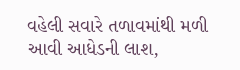વહેલી સવારે તળાવમાંથી મળી આવી આધેડની લાશ,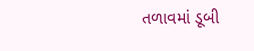તળાવમાં ડૂબી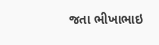જતા ભીખાભાઇ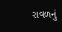રાવળનું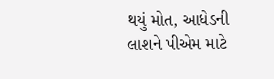થયું મોત, આધેડની લાશને પીએમ માટે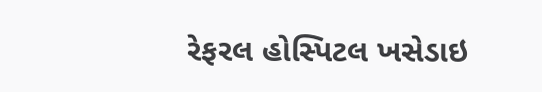રેફરલ હોસ્પિટલ ખસેડાઇ